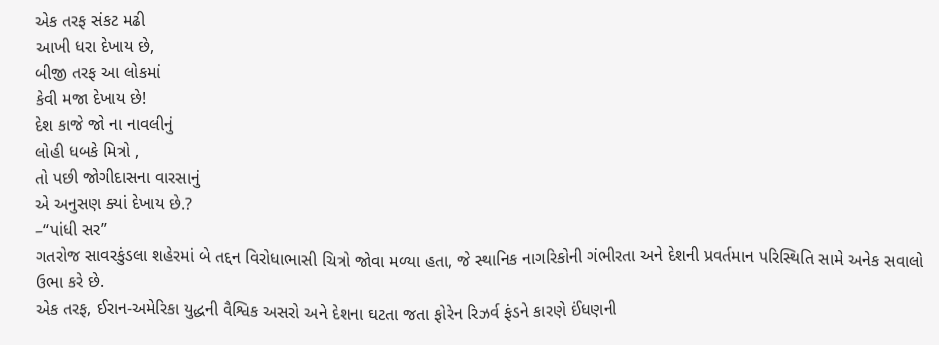એક તરફ સંકટ મઢી
આખી ધરા દેખાય છે,
બીજી તરફ આ લોકમાં
કેવી મજા દેખાય છે!
દેશ કાજે જો ના નાવલીનું
લોહી ધબકે મિત્રો ,
તો પછી જોગીદાસના વારસાનું
એ અનુસણ ક્યાં દેખાય છે.?
–“પાંધી સર”
ગતરોજ સાવરકુંડલા શહેરમાં બે તદ્દન વિરોધાભાસી ચિત્રો જોવા મળ્યા હતા, જે સ્થાનિક નાગરિકોની ગંભીરતા અને દેશની પ્રવર્તમાન પરિસ્થિતિ સામે અનેક સવાલો ઉભા કરે છે.
એક તરફ, ઈરાન-અમેરિકા યુદ્ધની વૈશ્વિક અસરો અને દેશના ઘટતા જતા ફોરેન રિઝર્વ ફંડને કારણે ઈંધણની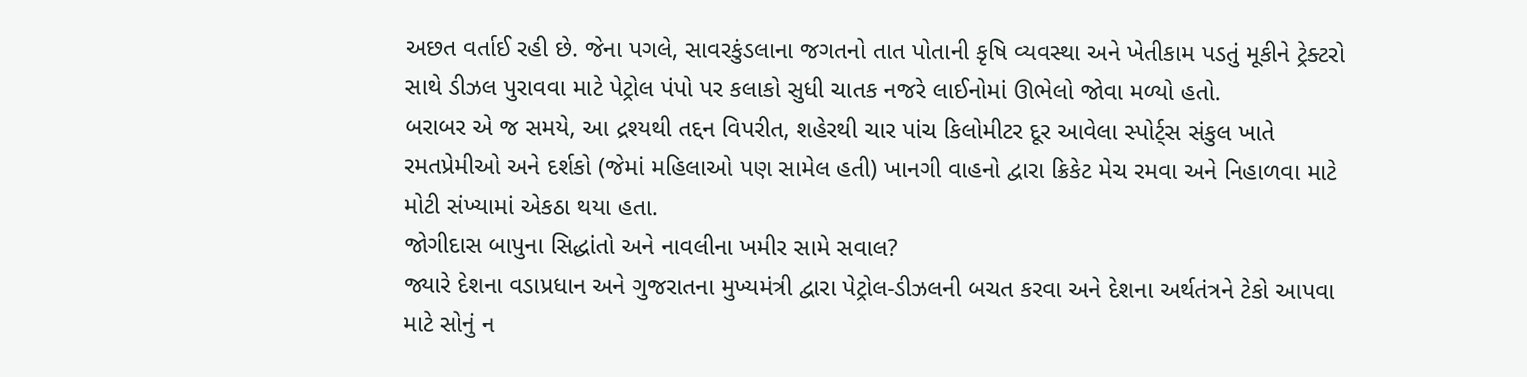અછત વર્તાઈ રહી છે. જેના પગલે, સાવરકુંડલાના જગતનો તાત પોતાની કૃષિ વ્યવસ્થા અને ખેતીકામ પડતું મૂકીને ટ્રેક્ટરો સાથે ડીઝલ પુરાવવા માટે પેટ્રોલ પંપો પર કલાકો સુધી ચાતક નજરે લાઈનોમાં ઊભેલો જોવા મળ્યો હતો.
બરાબર એ જ સમયે, આ દ્રશ્યથી તદ્દન વિપરીત, શહેરથી ચાર પાંચ કિલોમીટર દૂર આવેલા સ્પોર્ટ્સ સંકુલ ખાતે રમતપ્રેમીઓ અને દર્શકો (જેમાં મહિલાઓ પણ સામેલ હતી) ખાનગી વાહનો દ્વારા ક્રિકેટ મેચ રમવા અને નિહાળવા માટે મોટી સંખ્યામાં એકઠા થયા હતા.
જોગીદાસ બાપુના સિદ્ધાંતો અને નાવલીના ખમીર સામે સવાલ?
જ્યારે દેશના વડાપ્રધાન અને ગુજરાતના મુખ્યમંત્રી દ્વારા પેટ્રોલ-ડીઝલની બચત કરવા અને દેશના અર્થતંત્રને ટેકો આપવા માટે સોનું ન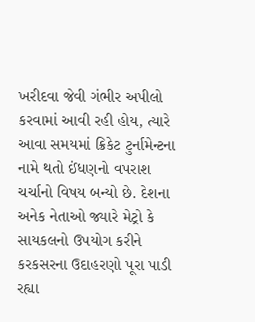ખરીદવા જેવી ગંભીર અપીલો કરવામાં આવી રહી હોય, ત્યારે આવા સમયમાં ક્રિકેટ ટુર્નામેન્ટના નામે થતો ઈંધણનો વપરાશ ચર્ચાનો વિષય બન્યો છે. દેશના અનેક નેતાઓ જ્યારે મેટ્રો કે સાયકલનો ઉપયોગ કરીને કરકસરના ઉદાહરણો પૂરા પાડી રહ્યા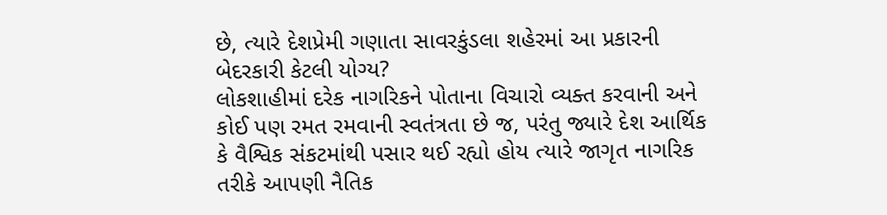છે, ત્યારે દેશપ્રેમી ગણાતા સાવરકુંડલા શહેરમાં આ પ્રકારની બેદરકારી કેટલી યોગ્ય?
લોકશાહીમાં દરેક નાગરિકને પોતાના વિચારો વ્યક્ત કરવાની અને કોઈ પણ રમત રમવાની સ્વતંત્રતા છે જ, પરંતુ જ્યારે દેશ આર્થિક કે વૈશ્વિક સંકટમાંથી પસાર થઈ રહ્યો હોય ત્યારે જાગૃત નાગરિક તરીકે આપણી નૈતિક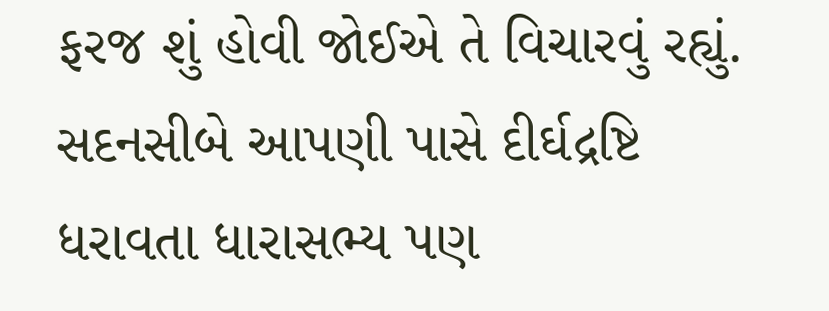ફરજ શું હોવી જોઈએ તે વિચારવું રહ્યું. સદનસીબે આપણી પાસે દીર્ઘદ્રષ્ટિ ધરાવતા ધારાસભ્ય પણ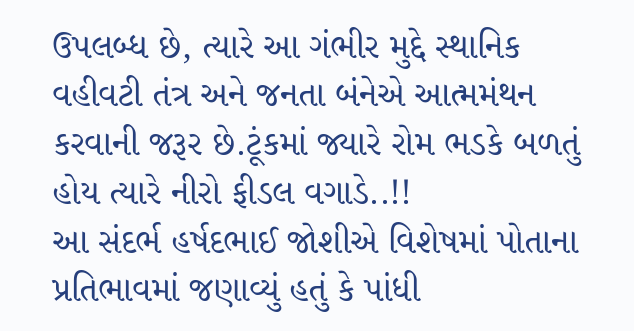ઉપલબ્ધ છે, ત્યારે આ ગંભીર મુદ્દે સ્થાનિક વહીવટી તંત્ર અને જનતા બંનેએ આત્મમંથન કરવાની જરૂર છે.ટૂંકમાં જ્યારે રોમ ભડકે બળતું હોય ત્યારે નીરો ફીડલ વગાડે..!!
આ સંદર્ભ હર્ષદભાઈ જોશીએ વિશેષમાં પોતાના પ્રતિભાવમાં જણાવ્યું હતું કે પાંધી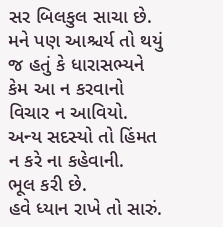સર બિલકુલ સાચા છે.
મને પણ આશ્ચર્ય તો થયું જ હતું કે ધારાસભ્યને કેમ આ ન કરવાનો વિચાર ન આવિયો.
અન્ય સદસ્યો તો હિંમત ન કરે ના કહેવાની.
ભૂલ કરી છે.
હવે ધ્યાન રાખે તો સારું.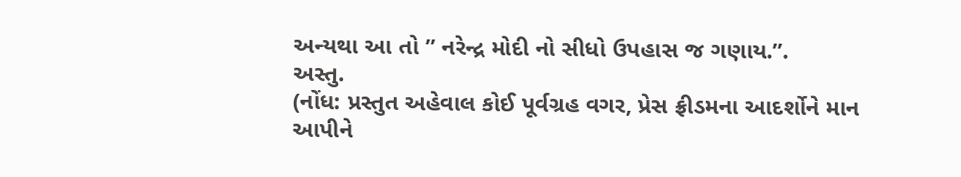અન્યથા આ તો ” નરેન્દ્ર મોદી નો સીધો ઉપહાસ જ ગણાય.”.
અસ્તુ.
(નોંધ: પ્રસ્તુત અહેવાલ કોઈ પૂર્વગ્રહ વગર, પ્રેસ ફ્રીડમના આદર્શોને માન આપીને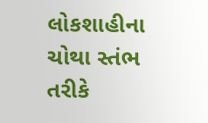લોકશાહીના ચોથા સ્તંભ તરીકે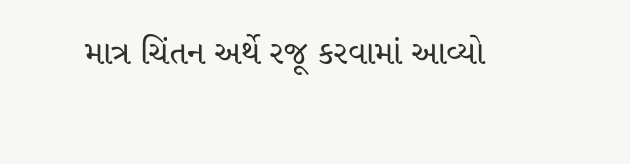માત્ર ચિંતન અર્થે રજૂ કરવામાં આવ્યો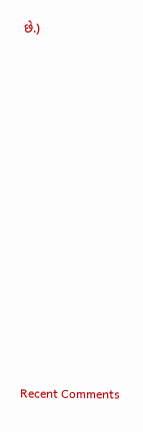છે.)














Recent Comments